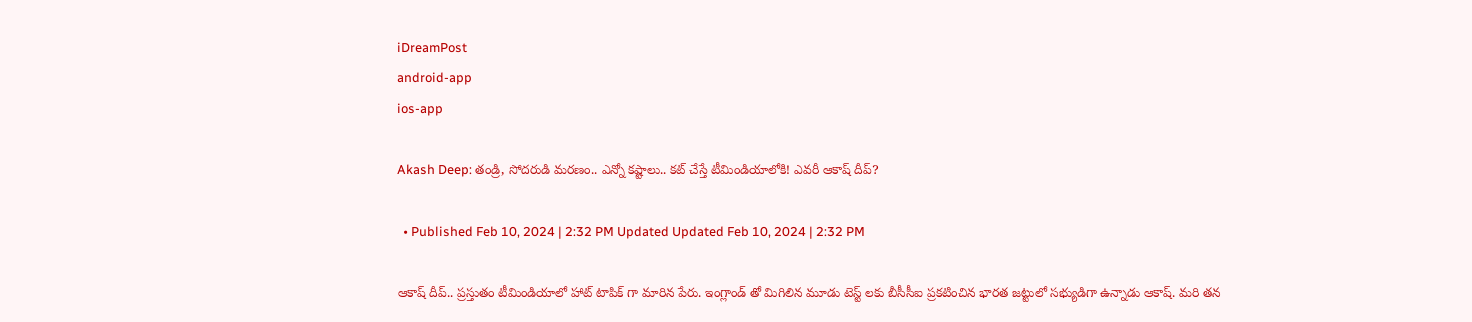iDreamPost
android-app
ios-app

Akash Deep: తండ్రి, సోదరుడి మరణం.. ఎన్నో కష్టాలు.. కట్ చేస్తే టీమిండియాలోకి! ఎవరీ ఆకాష్ దీప్?

  • Published Feb 10, 2024 | 2:32 PM Updated Updated Feb 10, 2024 | 2:32 PM

ఆకాష్ దీప్.. ప్రస్తుతం టీమిండియాలో హాట్ టాపిక్ గా మారిన పేరు. ఇంగ్లాండ్ తో మిగిలిన మూడు టెస్ట్ లకు బీసీసీఐ ప్రకటించిన భారత జట్టులో సభ్యుడిగా ఉన్నాడు ఆకాష్. మరి తన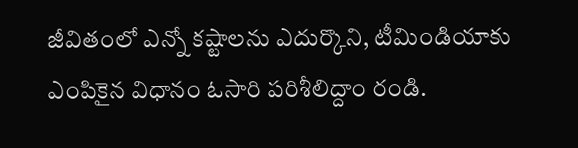జీవితంలో ఎన్నో కష్టాలను ఎదుర్కొని, టీమిండియాకు ఎంపికైన విధానం ఓసారి పరిశీలిద్దాం రండి.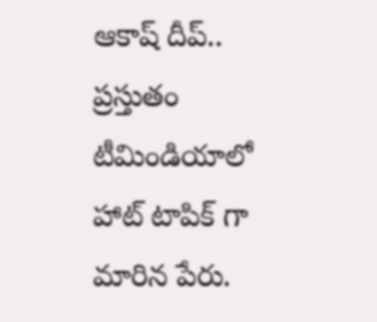ఆకాష్ దీప్.. ప్రస్తుతం టీమిండియాలో హాట్ టాపిక్ గా మారిన పేరు.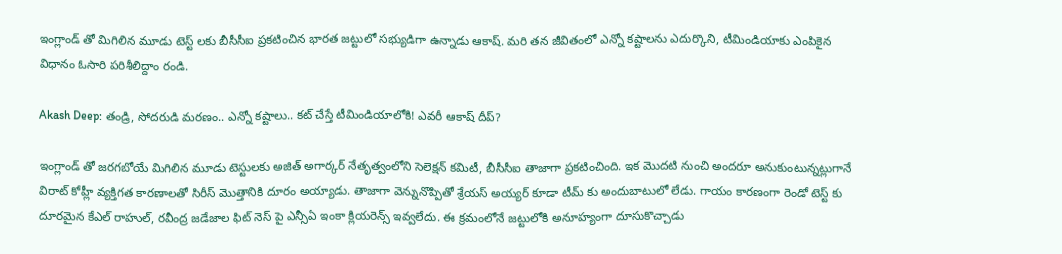ఇంగ్లాండ్ తో మిగిలిన మూడు టెస్ట్ లకు బీసీసీఐ ప్రకటించిన భారత జట్టులో సభ్యుడిగా ఉన్నాడు ఆకాష్. మరి తన జీవితంలో ఎన్నో కష్టాలను ఎదుర్కొని, టీమిండియాకు ఎంపికైన విధానం ఓసారి పరిశీలిద్దాం రండి.

Akash Deep: తండ్రి, సోదరుడి మరణం.. ఎన్నో కష్టాలు.. కట్ చేస్తే టీమిండియాలోకి! ఎవరీ ఆకాష్ దీప్?

ఇంగ్లాండ్ తో జరగబోయే మిగిలిన మూడు టెస్టులకు అజిత్ అగార్కర్ నేతృత్వంలోని సెలెక్షన్ కమిటీ, బీసీసీఐ తాజాగా ప్రకటించింది. ఇక మెుదటి నుంచి అందరూ అనుకుంటున్నట్లుగానే విరాట్ కోహ్లీ వ్యక్తిగత కారణాలతో సిరీస్ మెుత్తానికి దూరం అయ్యాడు. తాజాగా వెన్నునొప్పితో శ్రేయస్ అయ్యర్ కూడా టీమ్ కు అందుబాటులో లేడు. గాయం కారణంగా రెండో టెస్ట్ కు దూరమైన కేఎల్ రాహుల్, రవీంద్ర జడేజాల ఫిట్ నెస్ పై ఎన్సీఏ ఇంకా క్లియరెన్స్ ఇవ్వలేదు. ఈ క్రమంలోనే జట్టులోకి అనూహ్యంగా దూసుకొచ్చాడు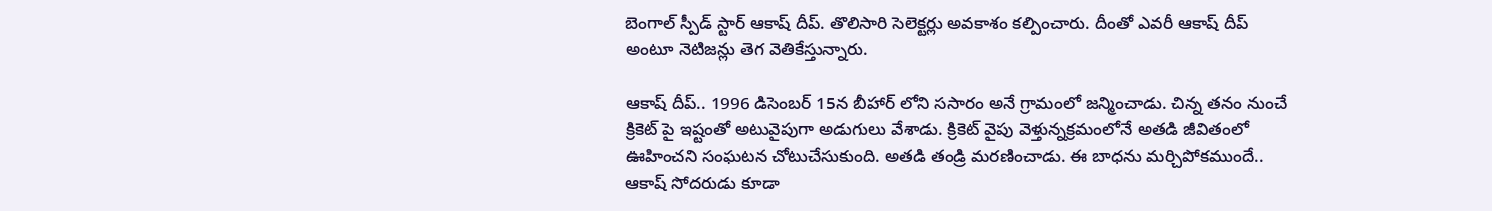బెంగాల్ స్పీడ్ స్టార్ ఆకాష్ దీప్. తొలిసారి సెలెక్టర్లు అవకాశం కల్పించారు. దీంతో ఎవరీ ఆకాష్ దీప్ అంటూ నెటిజన్లు తెగ వెతికేస్తున్నారు.

ఆకాష్ దీప్.. 1996 డిసెంబర్ 15న బీహార్ లోని ససారం అనే గ్రామంలో జన్మించాడు. చిన్న తనం నుంచే క్రికెట్ పై ఇష్టంతో అటువైపుగా అడుగులు వేశాడు. క్రికెట్ వైపు వెళ్తున్నక్రమంలోనే అతడి జీవితంలో ఊహించని సంఘటన చోటుచేసుకుంది. అతడి తండ్రి మరణించాడు. ఈ బాధను మర్చిపోకముందే.. ఆకాష్ సోదరుడు కూడా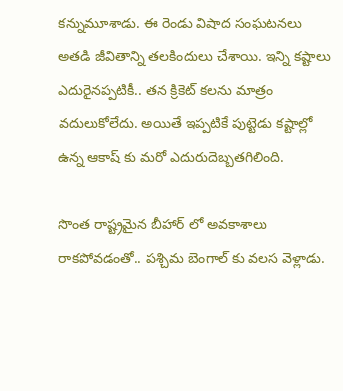కన్నుమూశాడు. ఈ రెండు విషాద సంఘటనలు అతడి జీవితాన్ని తలకిందులు చేశాయి. ఇన్ని కష్టాలు ఎదురైనప్పటికీ.. తన క్రికెట్ కలను మాత్రం వదులుకోలేదు. అయితే ఇప్పటికే పుట్టెడు కష్టాల్లో ఉన్న ఆకాష్ కు మరో ఎదురుదెబ్బతగిలింది.

సొంత రాష్ట్రమైన బీహార్ లో అవకాశాలు రాకపోవడంతో.. పశ్చిమ బెంగాల్ కు వలస వెళ్లాడు.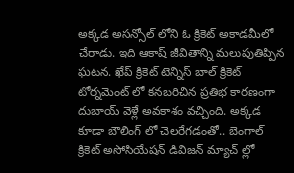అక్కడ అసన్సోల్ లోని ఓ క్రికెట్ అకాడమీలో చేరాడు. ఇది ఆకాష్ జీవితాన్ని మలుపుతిప్పిన ఘటన. ఖేప్ క్రికెట్ టెన్నిస్ బాల్ క్రికెట్ టోర్నమెంట్ లో కనబరిచిన ప్రతిభ కారణంగా దుబాయ్ వెళ్లే అవకాశం వచ్చింది. అక్కడ కూడా బౌలింగ్ లో చెలరేగడంతో.. బెంగాల్ క్రికెట్ అసోసియేషన్ డివిజన్ మ్యాచ్ ల్లో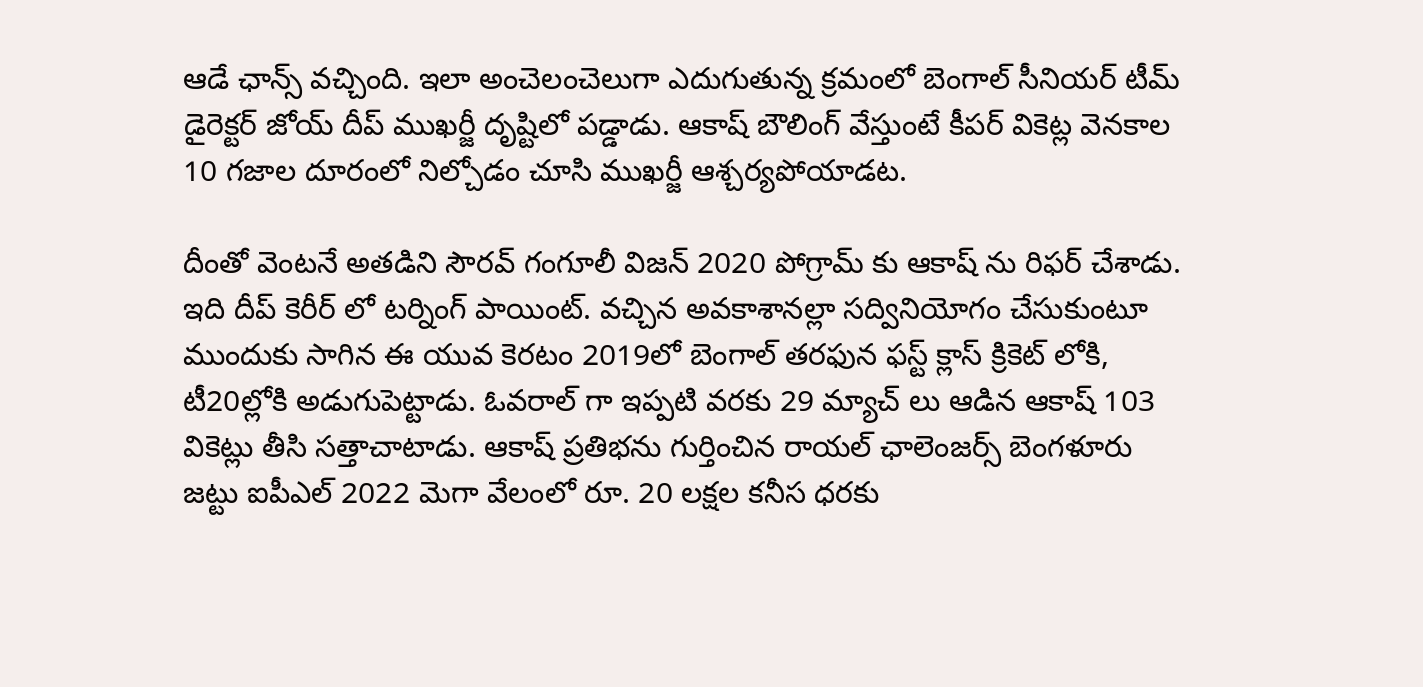ఆడే ఛాన్స్ వచ్చింది. ఇలా అంచెలంచెలుగా ఎదుగుతున్న క్రమంలో బెంగాల్ సీనియర్ టీమ్ డైరెక్టర్ జోయ్ దీప్ ముఖర్జీ దృష్టిలో పడ్డాడు. ఆకాష్ బౌలింగ్ వేస్తుంటే కీపర్ వికెట్ల వెనకాల 10 గజాల దూరంలో నిల్చోడం చూసి ముఖర్జీ ఆశ్చర్యపోయాడట.

దీంతో వెంటనే అతడిని సౌరవ్ గంగూలీ విజన్ 2020 పోగ్రామ్ కు ఆకాష్ ను రిఫర్ చేశాడు. ఇది దీప్ కెరీర్ లో టర్నింగ్ పాయింట్. వచ్చిన అవకాశానల్లా సద్వినియోగం చేసుకుంటూ ముందుకు సాగిన ఈ యువ కెరటం 2019లో బెంగాల్ తరఫున ఫస్ట్ క్లాస్ క్రికెట్ లోకి, టీ20ల్లోకి అడుగుపెట్టాడు. ఓవరాల్ గా ఇప్పటి వరకు 29 మ్యాచ్ లు ఆడిన ఆకాష్ 103 వికెట్లు తీసి సత్తాచాటాడు. ఆకాష్ ప్రతిభను గుర్తించిన రాయల్ ఛాలెంజర్స్ బెంగళూరు జట్టు ఐపీఎల్ 2022 మెగా వేలంలో రూ. 20 లక్షల కనీస ధరకు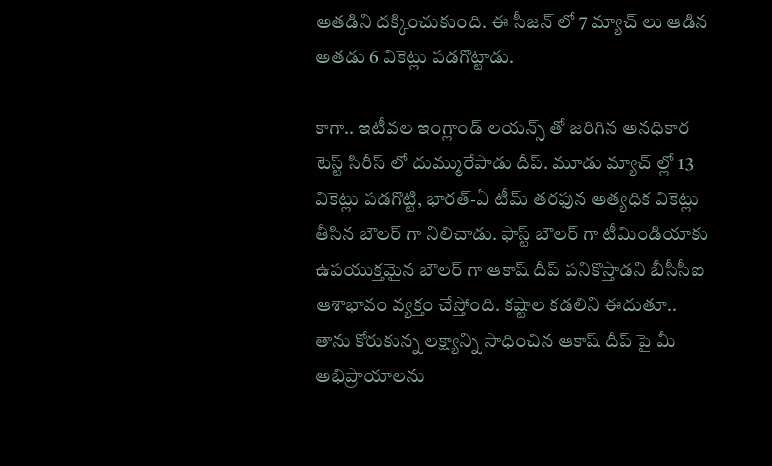అతడిని దక్కించుకుంది. ఈ సీజన్ లో 7 మ్యాచ్ లు ఆడిన అతడు 6 వికెట్లు పడగొట్టాడు.

కాగా.. ఇటీవల ఇంగ్లాండ్ లయన్స్ తో జరిగిన అనధికార టెస్ట్ సిరీస్ లో దుమ్మురేపాడు దీప్. మూడు మ్యాచ్ ల్లో 13 వికెట్లు పడగొట్టి, భారత్-ఏ టీమ్ తరఫున అత్యధిక వికెట్లు తీసిన బౌలర్ గా నిలిచాడు. ఫాస్ట్ బౌలర్ గా టీమిండియాకు ఉపయుక్తమైన బౌలర్ గా ఆకాష్ దీప్ పనికొస్తాడని బీసీసీఐ ఆశాభావం వ్యక్తం చేస్తోంది. కష్టాల కడలిని ఈదుతూ.. తాను కోరుకున్న లక్ష్యాన్ని సాధించిన ఆకాష్ దీప్ పై మీ అభిప్రాయాలను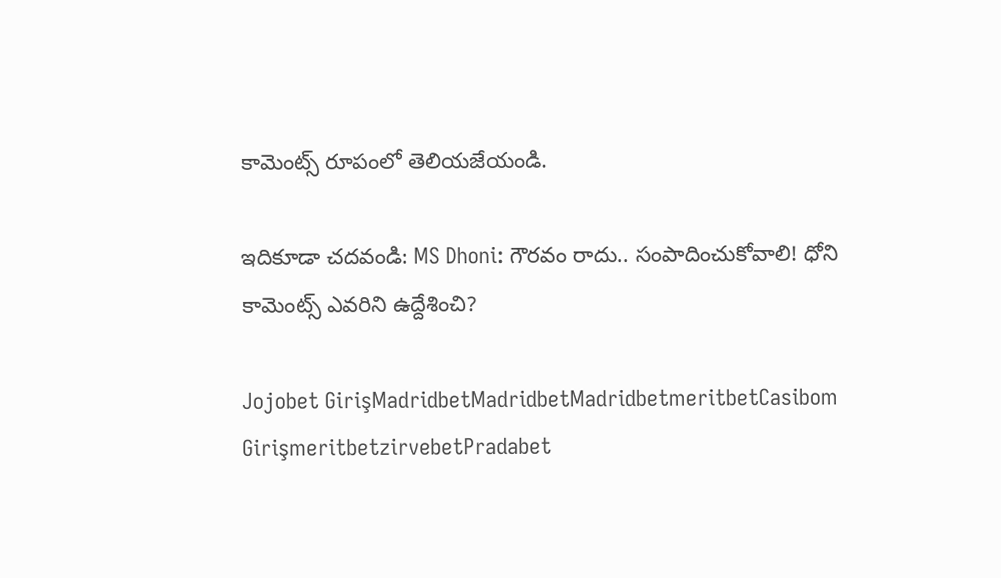కామెంట్స్ రూపంలో తెలియజేయండి.

ఇదికూడా చదవండి: MS Dhoni: గౌరవం రాదు.. సంపాదించుకోవాలి! ధోని కామెంట్స్ ఎవరిని ఉద్దేశించి?

Jojobet GirişMadridbetMadridbetMadridbetmeritbetCasibom GirişmeritbetzirvebetPradabet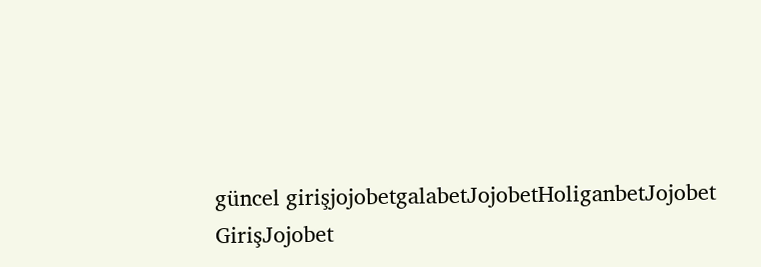güncel girişjojobetgalabetJojobetHoliganbetJojobet GirişJojobet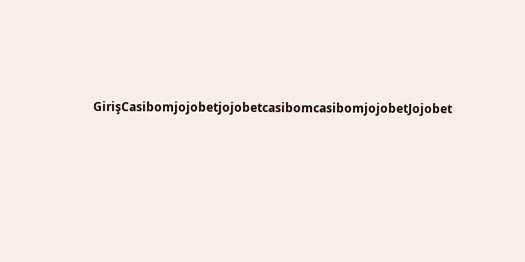GirişCasibomjojobetjojobetcasibomcasibomjojobetJojobet